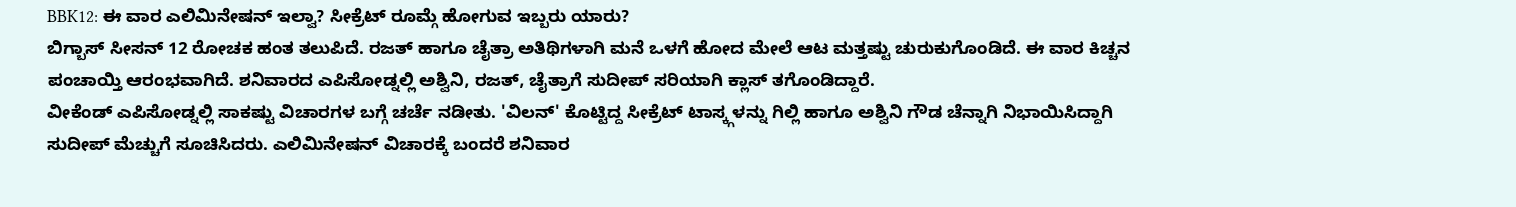BBK12: ಈ ವಾರ ಎಲಿಮಿನೇಷನ್ ಇಲ್ವಾ? ಸೀಕ್ರೆಟ್ ರೂಮ್ಗೆ ಹೋಗುವ ಇಬ್ಬರು ಯಾರು?
ಬಿಗ್ಬಾಸ್ ಸೀಸನ್ 12 ರೋಚಕ ಹಂತ ತಲುಪಿದೆ. ರಜತ್ ಹಾಗೂ ಚೈತ್ರಾ ಅತಿಥಿಗಳಾಗಿ ಮನೆ ಒಳಗೆ ಹೋದ ಮೇಲೆ ಆಟ ಮತ್ತಷ್ಟು ಚುರುಕುಗೊಂಡಿದೆ. ಈ ವಾರ ಕಿಚ್ಚನ ಪಂಚಾಯ್ತಿ ಆರಂಭವಾಗಿದೆ. ಶನಿವಾರದ ಎಪಿಸೋಡ್ನಲ್ಲಿ ಅಶ್ವಿನಿ, ರಜತ್, ಚೈತ್ರಾಗೆ ಸುದೀಪ್ ಸರಿಯಾಗಿ ಕ್ಲಾಸ್ ತಗೊಂಡಿದ್ದಾರೆ.
ವೀಕೆಂಡ್ ಎಪಿಸೋಡ್ನಲ್ಲಿ ಸಾಕಷ್ಟು ವಿಚಾರಗಳ ಬಗ್ಗೆ ಚರ್ಚೆ ನಡೀತು. 'ವಿಲನ್' ಕೊಟ್ಟಿದ್ದ ಸೀಕ್ರೆಟ್ ಟಾಸ್ಕ್ಗಳನ್ನು ಗಿಲ್ಲಿ ಹಾಗೂ ಅಶ್ವಿನಿ ಗೌಡ ಚೆನ್ನಾಗಿ ನಿಭಾಯಿಸಿದ್ದಾಗಿ ಸುದೀಪ್ ಮೆಚ್ಚುಗೆ ಸೂಚಿಸಿದರು. ಎಲಿಮಿನೇಷನ್ ವಿಚಾರಕ್ಕೆ ಬಂದರೆ ಶನಿವಾರ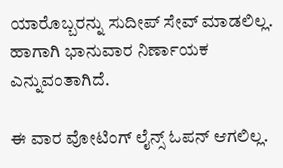ಯಾರೊಬ್ಬರನ್ನು ಸುದೀಪ್ ಸೇವ್ ಮಾಡಲಿಲ್ಲ. ಹಾಗಾಗಿ ಭಾನುವಾರ ನಿರ್ಣಾಯಕ ಎನ್ನುವಂತಾಗಿದೆ.

ಈ ವಾರ ವೋಟಿಂಗ್ ಲೈನ್ಸ್ ಓಪನ್ ಆಗಲಿಲ್ಲ.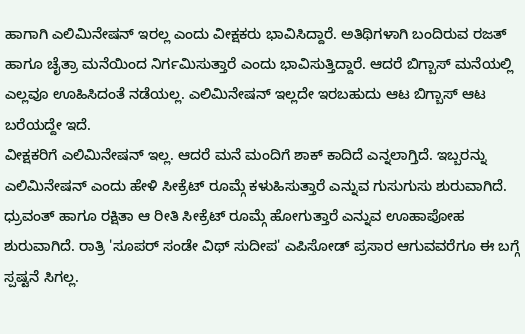ಹಾಗಾಗಿ ಎಲಿಮಿನೇಷನ್ ಇರಲ್ಲ ಎಂದು ವೀಕ್ಷಕರು ಭಾವಿಸಿದ್ದಾರೆ. ಅತಿಥಿಗಳಾಗಿ ಬಂದಿರುವ ರಜತ್ ಹಾಗೂ ಚೈತ್ರಾ ಮನೆಯಿಂದ ನಿರ್ಗಮಿಸುತ್ತಾರೆ ಎಂದು ಭಾವಿಸುತ್ತಿದ್ದಾರೆ. ಆದರೆ ಬಿಗ್ಬಾಸ್ ಮನೆಯಲ್ಲಿ ಎಲ್ಲವೂ ಊಹಿಸಿದಂತೆ ನಡೆಯಲ್ಲ. ಎಲಿಮಿನೇಷನ್ ಇಲ್ಲದೇ ಇರಬಹುದು ಆಟ ಬಿಗ್ಬಾಸ್ ಆಟ ಬರೆಯದ್ದೇ ಇದೆ.
ವೀಕ್ಷಕರಿಗೆ ಎಲಿಮಿನೇಷನ್ ಇಲ್ಲ. ಆದರೆ ಮನೆ ಮಂದಿಗೆ ಶಾಕ್ ಕಾದಿದೆ ಎನ್ನಲಾಗ್ತಿದೆ. ಇಬ್ಬರನ್ನು ಎಲಿಮಿನೇಷನ್ ಎಂದು ಹೇಳಿ ಸೀಕ್ರೆಟ್ ರೂಮ್ಗೆ ಕಳುಹಿಸುತ್ತಾರೆ ಎನ್ನುವ ಗುಸುಗುಸು ಶುರುವಾಗಿದೆ. ಧ್ರುವಂತ್ ಹಾಗೂ ರಕ್ಷಿತಾ ಆ ರೀತಿ ಸೀಕ್ರೆಟ್ ರೂಮ್ಗೆ ಹೋಗುತ್ತಾರೆ ಎನ್ನುವ ಊಹಾಪೋಹ ಶುರುವಾಗಿದೆ. ರಾತ್ರಿ 'ಸೂಪರ್ ಸಂಡೇ ವಿಥ್ ಸುದೀಪ' ಎಪಿಸೋಡ್ ಪ್ರಸಾರ ಆಗುವವರೆಗೂ ಈ ಬಗ್ಗೆ ಸ್ಪಷ್ಟನೆ ಸಿಗಲ್ಲ.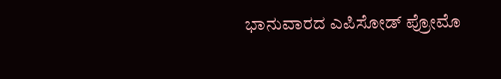ಭಾನುವಾರದ ಎಪಿಸೋಡ್ ಪ್ರೋಮೊ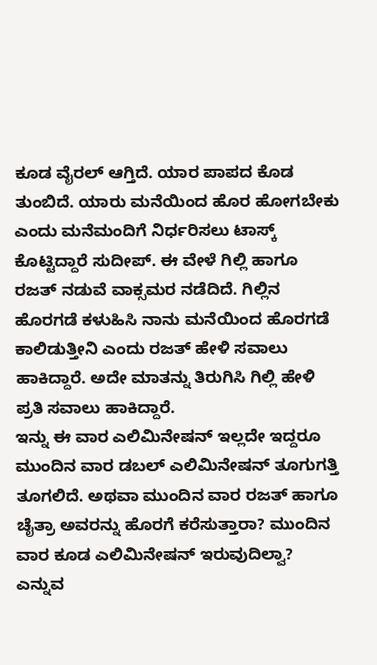ಕೂಡ ವೈರಲ್ ಆಗ್ತಿದೆ. ಯಾರ ಪಾಪದ ಕೊಡ ತುಂಬಿದೆ. ಯಾರು ಮನೆಯಿಂದ ಹೊರ ಹೋಗಬೇಕು ಎಂದು ಮನೆಮಂದಿಗೆ ನಿರ್ಧರಿಸಲು ಟಾಸ್ಕ್ ಕೊಟ್ಟಿದ್ದಾರೆ ಸುದೀಪ್. ಈ ವೇಳೆ ಗಿಲ್ಲಿ ಹಾಗೂ ರಜತ್ ನಡುವೆ ವಾಕ್ಸಮರ ನಡೆದಿದೆ. ಗಿಲ್ಲಿನ ಹೊರಗಡೆ ಕಳುಹಿಸಿ ನಾನು ಮನೆಯಿಂದ ಹೊರಗಡೆ ಕಾಲಿಡುತ್ತೀನಿ ಎಂದು ರಜತ್ ಹೇಳಿ ಸವಾಲು ಹಾಕಿದ್ದಾರೆ. ಅದೇ ಮಾತನ್ನು ತಿರುಗಿಸಿ ಗಿಲ್ಲಿ ಹೇಳಿ ಪ್ರತಿ ಸವಾಲು ಹಾಕಿದ್ದಾರೆ.
ಇನ್ನು ಈ ವಾರ ಎಲಿಮಿನೇಷನ್ ಇಲ್ಲದೇ ಇದ್ದರೂ ಮುಂದಿನ ವಾರ ಡಬಲ್ ಎಲಿಮಿನೇಷನ್ ತೂಗುಗತ್ತಿ ತೂಗಲಿದೆ. ಅಥವಾ ಮುಂದಿನ ವಾರ ರಜತ್ ಹಾಗೂ ಚೈತ್ರಾ ಅವರನ್ನು ಹೊರಗೆ ಕರೆಸುತ್ತಾರಾ? ಮುಂದಿನ ವಾರ ಕೂಡ ಎಲಿಮಿನೇಷನ್ ಇರುವುದಿಲ್ವಾ? ಎನ್ನುವ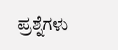ಪ್ರಶ್ನೆಗಳು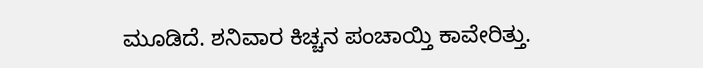ಮೂಡಿದೆ. ಶನಿವಾರ ಕಿಚ್ಚನ ಪಂಚಾಯ್ತಿ ಕಾವೇರಿತ್ತು.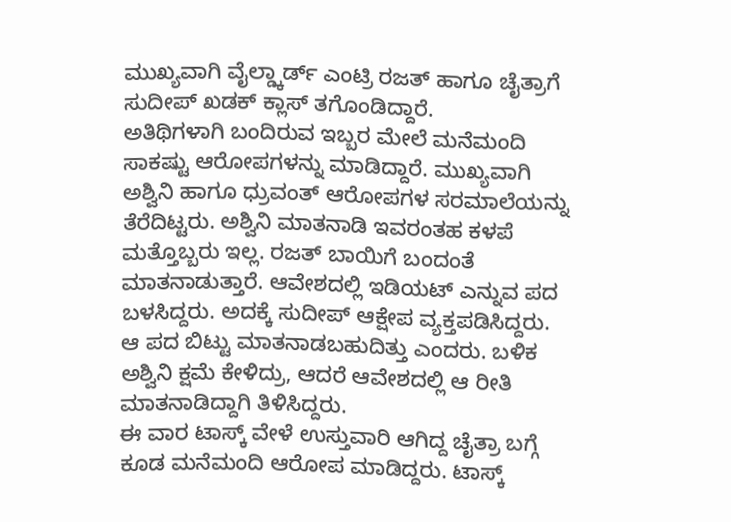ಮುಖ್ಯವಾಗಿ ವೈಲ್ಡ್ಕಾರ್ಡ್ ಎಂಟ್ರಿ ರಜತ್ ಹಾಗೂ ಚೈತ್ರಾಗೆ ಸುದೀಪ್ ಖಡಕ್ ಕ್ಲಾಸ್ ತಗೊಂಡಿದ್ದಾರೆ.
ಅತಿಥಿಗಳಾಗಿ ಬಂದಿರುವ ಇಬ್ಬರ ಮೇಲೆ ಮನೆಮಂದಿ ಸಾಕಷ್ಟು ಆರೋಪಗಳನ್ನು ಮಾಡಿದ್ದಾರೆ. ಮುಖ್ಯವಾಗಿ ಅಶ್ವಿನಿ ಹಾಗೂ ಧ್ರುವಂತ್ ಆರೋಪಗಳ ಸರಮಾಲೆಯನ್ನು ತೆರೆದಿಟ್ಟರು. ಅಶ್ವಿನಿ ಮಾತನಾಡಿ ಇವರಂತಹ ಕಳಪೆ ಮತ್ತೊಬ್ಬರು ಇಲ್ಲ. ರಜತ್ ಬಾಯಿಗೆ ಬಂದಂತೆ ಮಾತನಾಡುತ್ತಾರೆ. ಆವೇಶದಲ್ಲಿ ಇಡಿಯಟ್ ಎನ್ನುವ ಪದ ಬಳಸಿದ್ದರು. ಅದಕ್ಕೆ ಸುದೀಪ್ ಆಕ್ಷೇಪ ವ್ಯಕ್ತಪಡಿಸಿದ್ದರು. ಆ ಪದ ಬಿಟ್ಟು ಮಾತನಾಡಬಹುದಿತ್ತು ಎಂದರು. ಬಳಿಕ ಅಶ್ವಿನಿ ಕ್ಷಮೆ ಕೇಳಿದ್ರು, ಆದರೆ ಆವೇಶದಲ್ಲಿ ಆ ರೀತಿ ಮಾತನಾಡಿದ್ದಾಗಿ ತಿಳಿಸಿದ್ದರು.
ಈ ವಾರ ಟಾಸ್ಕ್ ವೇಳೆ ಉಸ್ತುವಾರಿ ಆಗಿದ್ದ ಚೈತ್ರಾ ಬಗ್ಗೆ ಕೂಡ ಮನೆಮಂದಿ ಆರೋಪ ಮಾಡಿದ್ದರು. ಟಾಸ್ಕ್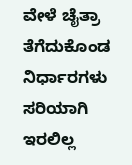ವೇಳೆ ಚೈತ್ರಾ ತೆಗೆದುಕೊಂಡ ನಿರ್ಧಾರಗಳು ಸರಿಯಾಗಿ ಇರಲಿಲ್ಲ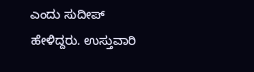ಎಂದು ಸುದೀಪ್ ಹೇಳಿದ್ದರು. ಉಸ್ತುವಾರಿ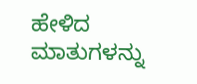ಹೇಳಿದ ಮಾತುಗಳನ್ನು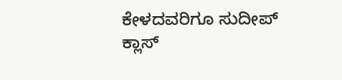ಕೇಳದವರಿಗೂ ಸುದೀಪ್ ಕ್ಲಾಸ್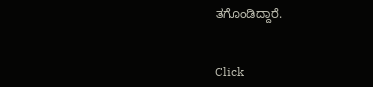ತಗೊಂಡಿದ್ದಾರೆ.


Click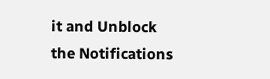it and Unblock the Notifications